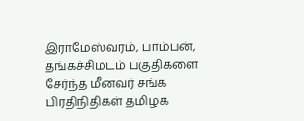இராமேஸ்வரம், பாம்பன், தங்கச்சிமடம் பகுதிகளை சேர்ந்த மீனவர் சங்க பிரதிநிதிகள் தமிழக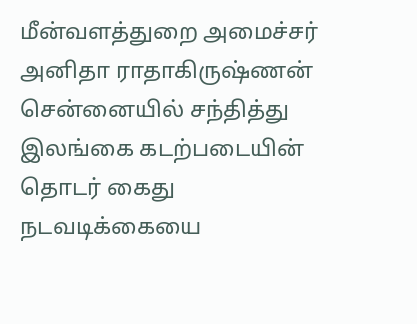மீன்வளத்துறை அமைச்சர் அனிதா ராதாகிருஷ்ணன் சென்னையில் சந்தித்து இலங்கை கடற்படையின் தொடர் கைது நடவடிக்கையை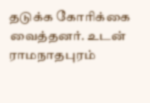தடுக்க கோரிக்கை வைத்தனர். உடன் ராமநாதபுரம்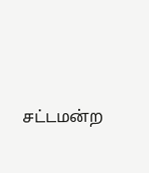சட்டமன்ற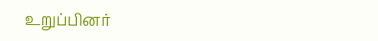உறுப்பினர்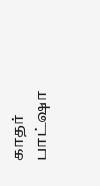காதர் பாட்ஷா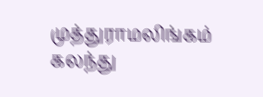முத்துராமலிங்கம் கலந்து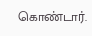கொண்டார்.